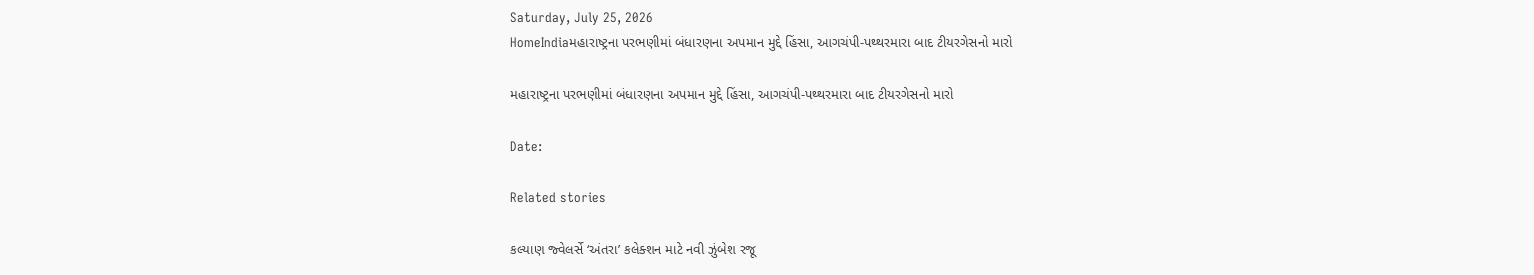Saturday, July 25, 2026
HomeIndiaમહારાષ્ટ્રના પરભણીમાં બંધારણના અપમાન મુદ્દે હિંસા, આગચંપી-પથ્થરમારા બાદ ટીયરગેસનો મારો

મહારાષ્ટ્રના પરભણીમાં બંધારણના અપમાન મુદ્દે હિંસા, આગચંપી-પથ્થરમારા બાદ ટીયરગેસનો મારો

Date:

Related stories

કલ્યાણ જ્વેલર્સે ‘અંતરા’ કલેક્શન માટે નવી ઝુંબેશ રજૂ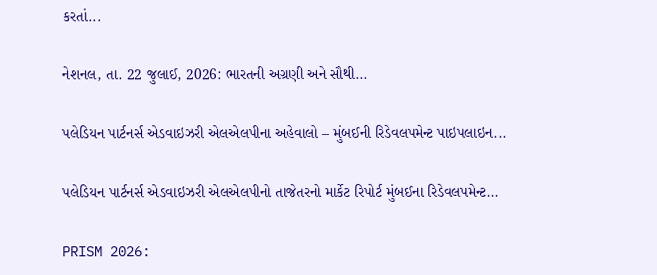કરતાં...

નેશનલ, તા. 22 જુલાઈ, 2026: ભારતની અગ્રણી અને સૌથી...

પલેડિયન પાર્ટનર્સ એડવાઇઝરી એલએલપીના અહેવાલો – મુંબઈની રિડેવલપમેન્ટ પાઇપલાઇન...

પલેડિયન પાર્ટનર્સ એડવાઇઝરી એલએલપીનો તાજેતરનો માર્કેટ રિપોર્ટ મુંબઈના રિડેવલપમેન્ટ...

PRISM 2026: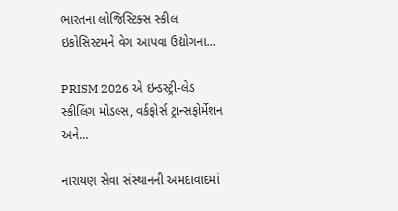ભારતના લોજિસ્ટિક્સ સ્કીલ ઇકોસિસ્ટમને વેગ આપવા ઉદ્યોગના...

PRISM 2026 એ ઇન્ડસ્ટ્રી-લેડ સ્કીલિંગ મોડલ્સ, વર્કફોર્સ ટ્રાન્સફોર્મેશન અને...

નારાયણ સેવા સંસ્થાનની અમદાવાદમાં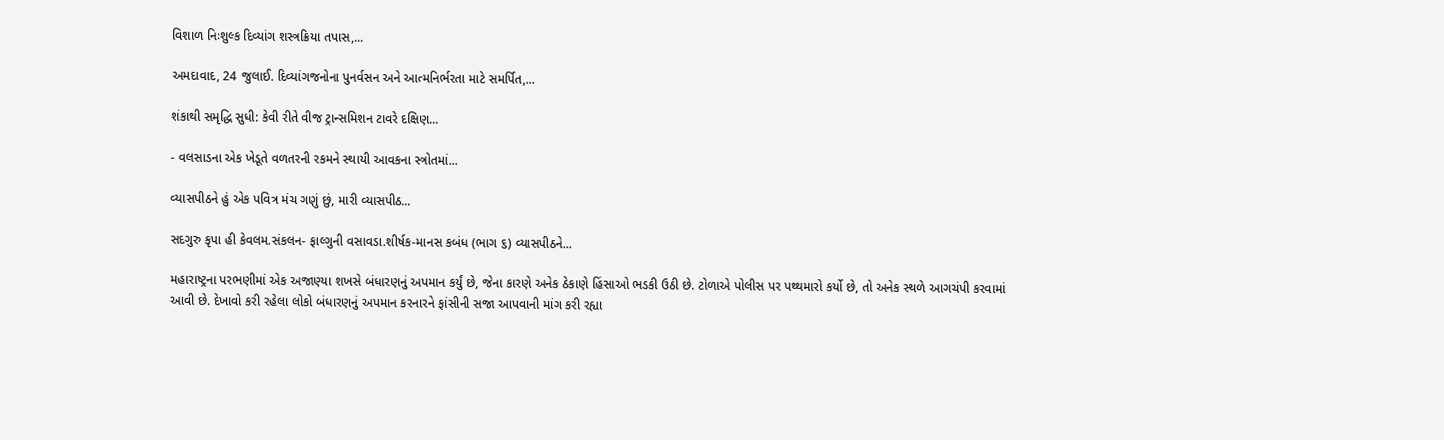વિશાળ નિઃશુલ્ક દિવ્યાંગ શસ્ત્રક્રિયા તપાસ,...

અમદાવાદ, 24 જુલાઈ. દિવ્યાંગજનોના પુનર્વસન અને આત્મનિર્ભરતા માટે સમર્પિત,...

શંકાથી સમૃદ્ધિ સુધી: કેવી રીતે વીજ ટ્રાન્સમિશન ટાવરે દક્ષિણ...

- વલસાડના એક ખેડૂતે વળતરની રકમને સ્થાયી આવકના સ્ત્રોતમાં...

વ્યાસપીઠને હું એક પવિત્ર મંચ ગણું છું, મારી વ્યાસપીઠ...

સદગુરુ કૃપા હી કેવલમ.સંકલન- ફાલ્ગુની વસાવડા.શીર્ષક-માનસ કબંધ (ભાગ ૬) વ્યાસપીઠને...

મહારાષ્ટ્રના પરભણીમાં એક અજાણ્યા શખસે બંધારણનું અપમાન કર્યું છે, જેના કારણે અનેક ઠેકાણે હિંસાઓ ભડકી ઉઠી છે. ટોળાએ પોલીસ પર પથ્થમારો કર્યો છે, તો અનેક સ્થળે આગચંપી કરવામાં આવી છે. દેખાવો કરી રહેલા લોકો બંધારણનું અપમાન કરનારને ફાંસીની સજા આપવાની માંગ કરી રહ્યા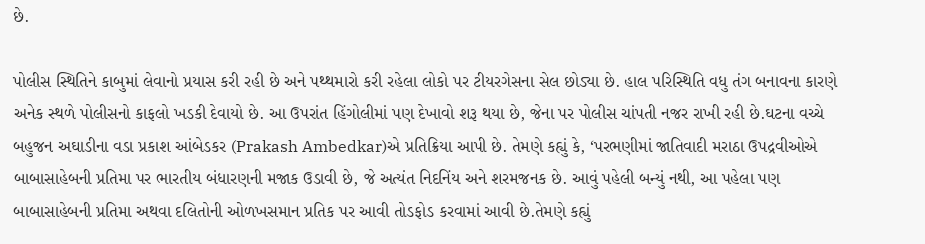છે.

પોલીસ સ્થિતિને કાબુમાં લેવાનો પ્રયાસ કરી રહી છે અને પથ્થમારો કરી રહેલા લોકો પર ટીયરગેસના સેલ છોડ્યા છે. હાલ પરિસ્થિતિ વધુ તંગ બનાવના કારણે અનેક સ્થળે પોલીસનો કાફલો ખડકી દેવાયો છે. આ ઉપરાંત હિંગોલીમાં પણ દેખાવો શરૂ થયા છે, જેના પર પોલીસ ચાંપતી નજર રાખી રહી છે.ઘટના વચ્ચે બહુજન અઘાડીના વડા પ્રકાશ આંબેડકર (Prakash Ambedkar)એ પ્રતિક્રિયા આપી છે. તેમણે કહ્યું કે, ‘પરભણીમાં જાતિવાદી મરાઠા ઉપદ્રવીઓએ બાબાસાહેબની પ્રતિમા પર ભારતીય બંધારણની મજાક ઉડાવી છે, જે અત્યંત નિદનિંય અને શરમજનક છે. આવું પહેલી બન્યું નથી, આ પહેલા પણ બાબાસાહેબની પ્રતિમા અથવા દલિતોની ઓળખસમાન પ્રતિક પર આવી તોડફોડ કરવામાં આવી છે.તેમણે કહ્યું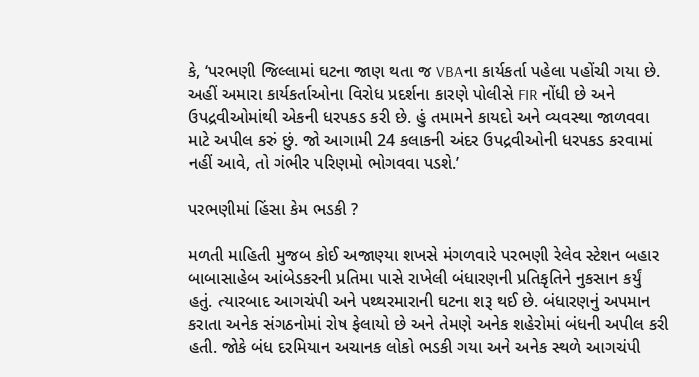કે, ‘પરભણી જિલ્લામાં ઘટના જાણ થતા જ VBAના કાર્યકર્તા પહેલા પહોંચી ગયા છે. અહીં અમારા કાર્યકર્તાઓના વિરોધ પ્રદર્શના કારણે પોલીસે FIR નોંધી છે અને ઉપદ્રવીઓમાંથી એકની ધરપકડ કરી છે. હું તમામને કાયદો અને વ્યવસ્થા જાળવવા માટે અપીલ કરું છું. જો આગામી 24 કલાકની અંદર ઉપદ્રવીઓની ધરપકડ કરવામાં નહીં આવે, તો ગંભીર પરિણમો ભોગવવા પડશે.’

પરભણીમાં હિંસા કેમ ભડકી ?

મળતી માહિતી મુજબ કોઈ અજાણ્યા શખસે મંગળવારે પરભણી રેલેવ સ્ટેશન બહાર બાબાસાહેબ આંબેડકરની પ્રતિમા પાસે રાખેલી બંધારણની પ્રતિકૃતિને નુકસાન કર્યું હતું. ત્યારબાદ આગચંપી અને પથ્થરમારાની ઘટના શરૂ થઈ છે. બંધારણનું અપમાન કરાતા અનેક સંગઠનોમાં રોષ ફેલાયો છે અને તેમણે અનેક શહેરોમાં બંધની અપીલ કરી હતી. જોકે બંધ દરમિયાન અચાનક લોકો ભડકી ગયા અને અનેક સ્થળે આગચંપી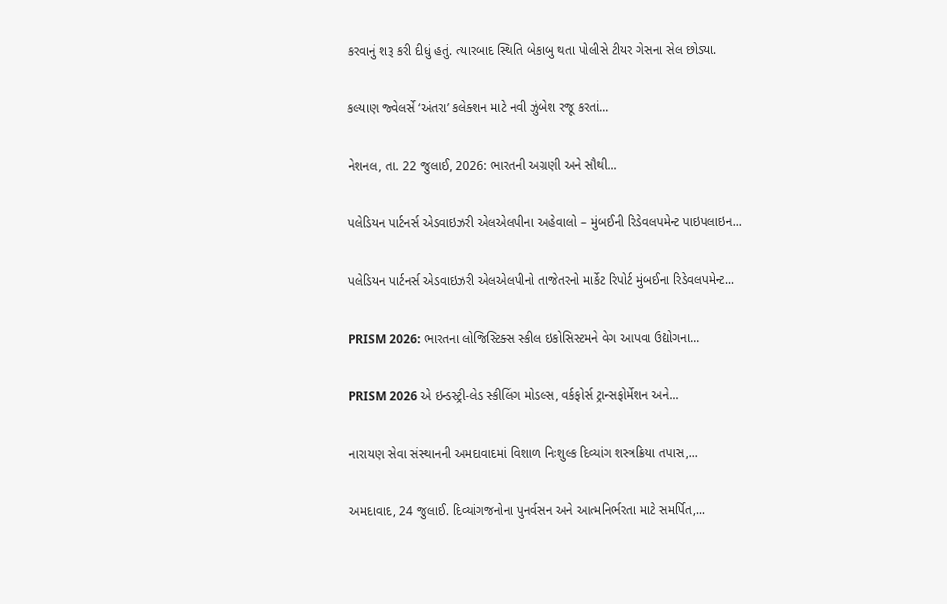કરવાનું શરૂ કરી દીધું હતું. ત્યારબાદ સ્થિતિ બેકાબુ થતા પોલીસે ટીયર ગેસના સેલ છોડ્યા.

કલ્યાણ જ્વેલર્સે ‘અંતરા’ કલેક્શન માટે નવી ઝુંબેશ રજૂ કરતાં...

નેશનલ, તા. 22 જુલાઈ, 2026: ભારતની અગ્રણી અને સૌથી...

પલેડિયન પાર્ટનર્સ એડવાઇઝરી એલએલપીના અહેવાલો – મુંબઈની રિડેવલપમેન્ટ પાઇપલાઇન...

પલેડિયન પાર્ટનર્સ એડવાઇઝરી એલએલપીનો તાજેતરનો માર્કેટ રિપોર્ટ મુંબઈના રિડેવલપમેન્ટ...

PRISM 2026: ભારતના લોજિસ્ટિક્સ સ્કીલ ઇકોસિસ્ટમને વેગ આપવા ઉદ્યોગના...

PRISM 2026 એ ઇન્ડસ્ટ્રી-લેડ સ્કીલિંગ મોડલ્સ, વર્કફોર્સ ટ્રાન્સફોર્મેશન અને...

નારાયણ સેવા સંસ્થાનની અમદાવાદમાં વિશાળ નિઃશુલ્ક દિવ્યાંગ શસ્ત્રક્રિયા તપાસ,...

અમદાવાદ, 24 જુલાઈ. દિવ્યાંગજનોના પુનર્વસન અને આત્મનિર્ભરતા માટે સમર્પિત,...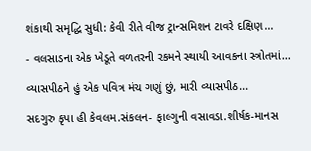શંકાથી સમૃદ્ધિ સુધી: કેવી રીતે વીજ ટ્રાન્સમિશન ટાવરે દક્ષિણ...

- વલસાડના એક ખેડૂતે વળતરની રકમને સ્થાયી આવકના સ્ત્રોતમાં...

વ્યાસપીઠને હું એક પવિત્ર મંચ ગણું છું, મારી વ્યાસપીઠ...

સદગુરુ કૃપા હી કેવલમ.સંકલન- ફાલ્ગુની વસાવડા.શીર્ષક-માનસ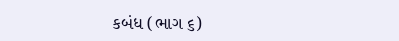કબંધ (ભાગ ૬)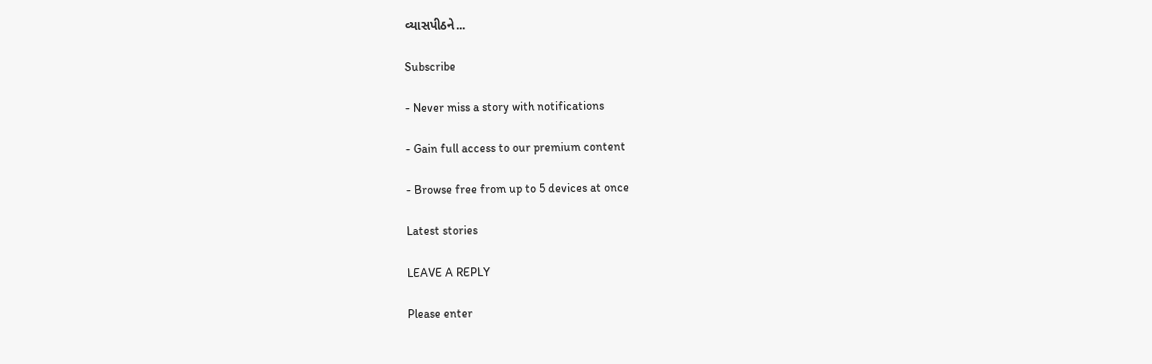વ્યાસપીઠને...

Subscribe

- Never miss a story with notifications

- Gain full access to our premium content

- Browse free from up to 5 devices at once

Latest stories

LEAVE A REPLY

Please enter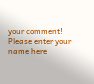your comment!
Please enter your name here